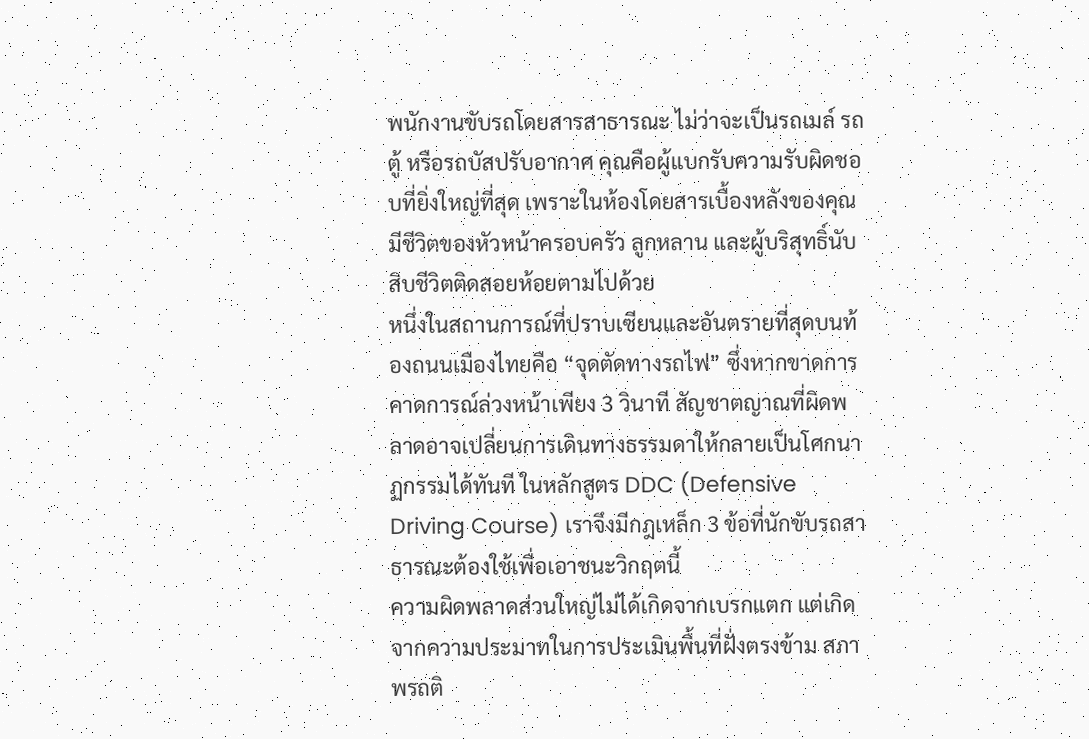พนักงานขับรถโดยสารสาธารณะ ไม่ว่าจะเป็นรถเมล์ รถตู้ หรือรถบัสปรับอากาศ คุณคือผู้แบกรับความรับผิดชอบที่ยิ่งใหญ่ที่สุด เพราะในห้องโดยสารเบื้องหลังของคุณมีชีวิตของหัวหน้าครอบครัว ลูกหลาน และผู้บริสุทธิ์นับสิบชีวิตติดสอยห้อยตามไปด้วย
หนึ่งในสถานการณ์ที่ปราบเซียนและอันตรายที่สุดบนท้องถนนเมืองไทยคือ “จุดตัดทางรถไฟ” ซึ่งหากขาดการคาดการณ์ล่วงหน้าเพียง 3 วินาที สัญชาตญาณที่ผิดพลาดอาจเปลี่ยนการเดินทางธรรมดาให้กลายเป็นโศกนาฏกรรมได้ทันที ในหลักสูตร DDC (Defensive Driving Course) เราจึงมีกฎเหล็ก 3 ข้อที่นักขับรถสาธารณะต้องใช้เพื่อเอาชนะวิกฤตนี้
ความผิดพลาดส่วนใหญ่ไม่ได้เกิดจากเบรกแตก แต่เกิดจากความประมาทในการประเมินพื้นที่ฝั่งตรงข้าม สภาพรถติ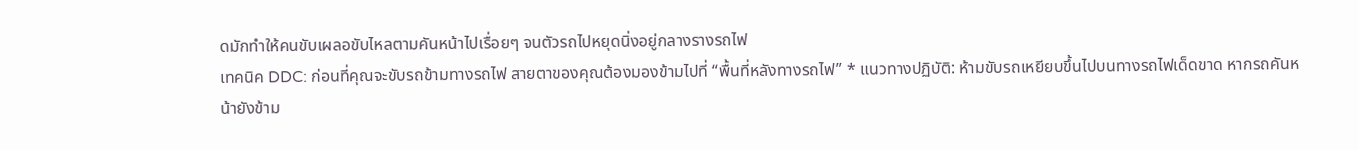ดมักทำให้คนขับเผลอขับไหลตามคันหน้าไปเรื่อยๆ จนตัวรถไปหยุดนิ่งอยู่กลางรางรถไฟ
เทคนิค DDC: ก่อนที่คุณจะขับรถข้ามทางรถไฟ สายตาของคุณต้องมองข้ามไปที่ “พื้นที่หลังทางรถไฟ” * แนวทางปฏิบัติ: ห้ามขับรถเหยียบขึ้นไปบนทางรถไฟเด็ดขาด หากรถคันหน้ายังข้าม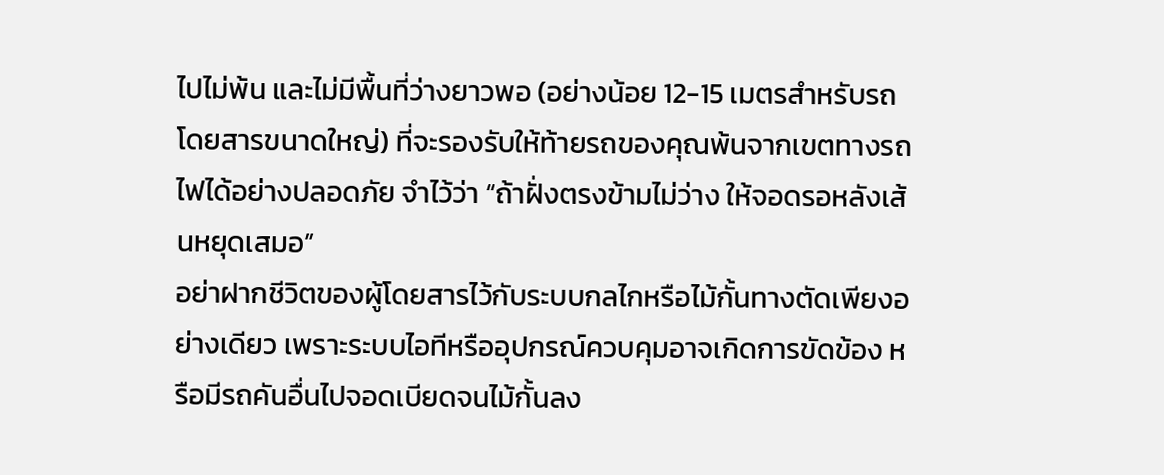ไปไม่พ้น และไม่มีพื้นที่ว่างยาวพอ (อย่างน้อย 12-15 เมตรสำหรับรถโดยสารขนาดใหญ่) ที่จะรองรับให้ท้ายรถของคุณพ้นจากเขตทางรถไฟได้อย่างปลอดภัย จำไว้ว่า “ถ้าฝั่งตรงข้ามไม่ว่าง ให้จอดรอหลังเส้นหยุดเสมอ”
อย่าฝากชีวิตของผู้โดยสารไว้กับระบบกลไกหรือไม้กั้นทางตัดเพียงอย่างเดียว เพราะระบบไอทีหรืออุปกรณ์ควบคุมอาจเกิดการขัดข้อง หรือมีรถคันอื่นไปจอดเบียดจนไม้กั้นลง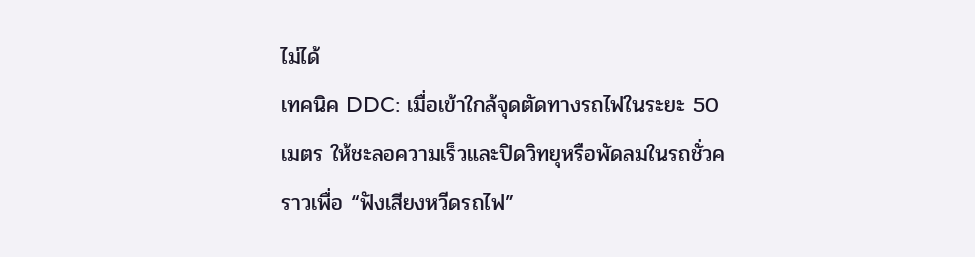ไม่ได้
เทคนิค DDC: เมื่อเข้าใกล้จุดตัดทางรถไฟในระยะ 50 เมตร ให้ชะลอความเร็วและปิดวิทยุหรือพัดลมในรถชั่วคราวเพื่อ “ฟังเสียงหวีดรถไฟ”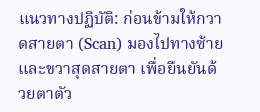แนวทางปฏิบัติ: ก่อนข้ามให้กวาดสายตา (Scan) มองไปทางซ้ายและขวาสุดสายตา เพื่อยืนยันด้วยตาตัว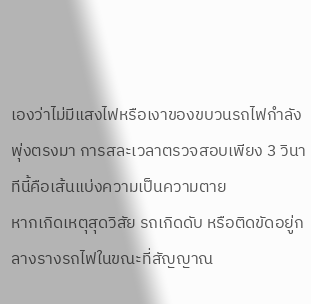เองว่าไม่มีแสงไฟหรือเงาของขบวนรถไฟกำลังพุ่งตรงมา การสละเวลาตรวจสอบเพียง 3 วินาทีนี้คือเส้นแบ่งความเป็นความตาย
หากเกิดเหตุสุดวิสัย รถเกิดดับ หรือติดขัดอยู่กลางรางรถไฟในขณะที่สัญญาณ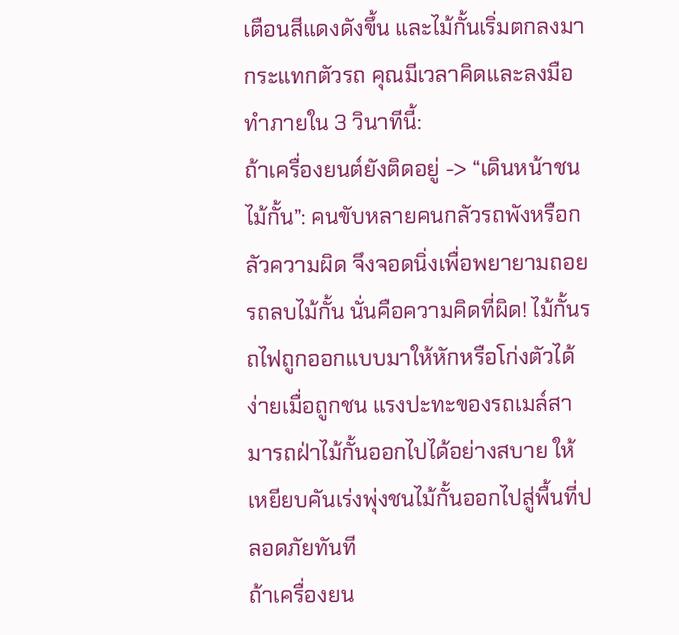เตือนสีแดงดังขึ้น และไม้กั้นเริ่มตกลงมากระแทกตัวรถ คุณมีเวลาคิดและลงมือทำภายใน 3 วินาทีนี้:
ถ้าเครื่องยนต์ยังติดอยู่ -> “เดินหน้าชนไม้กั้น”: คนขับหลายคนกลัวรถพังหรือกลัวความผิด จึงจอดนิ่งเพื่อพยายามถอยรถลบไม้กั้น นั่นคือความคิดที่ผิด! ไม้กั้นรถไฟถูกออกแบบมาให้หักหรือโก่งตัวได้ง่ายเมื่อถูกชน แรงปะทะของรถเมล์สามารถฝ่าไม้กั้นออกไปได้อย่างสบาย ให้เหยียบคันเร่งพุ่งชนไม้กั้นออกไปสู่พื้นที่ปลอดภัยทันที
ถ้าเครื่องยน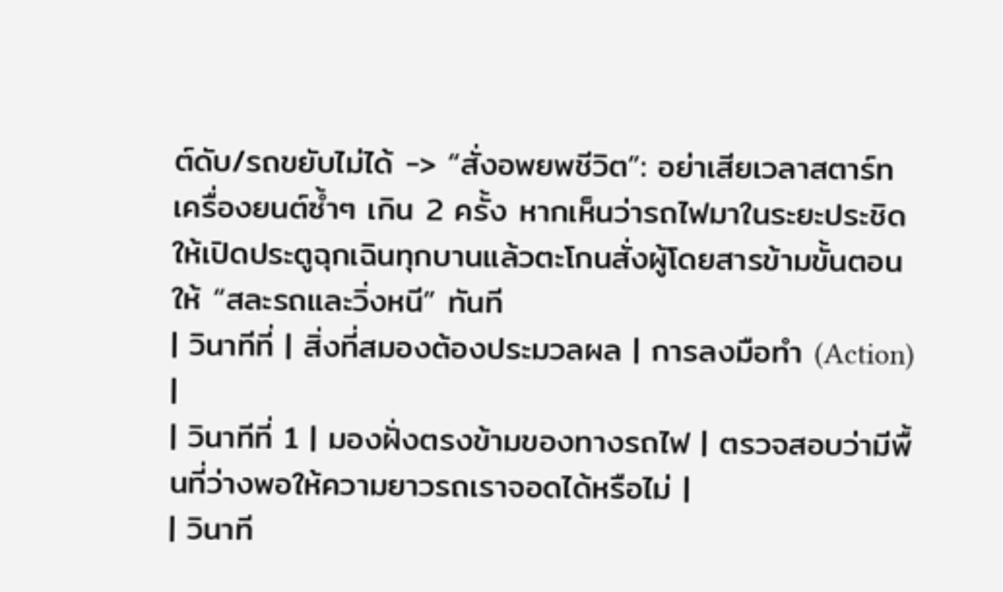ต์ดับ/รถขยับไม่ได้ -> “สั่งอพยพชีวิต”: อย่าเสียเวลาสตาร์ทเครื่องยนต์ซ้ำๆ เกิน 2 ครั้ง หากเห็นว่ารถไฟมาในระยะประชิด ให้เปิดประตูฉุกเฉินทุกบานแล้วตะโกนสั่งผู้โดยสารข้ามขั้นตอนให้ “สละรถและวิ่งหนี” ทันที
| วินาทีที่ | สิ่งที่สมองต้องประมวลผล | การลงมือทำ (Action) |
| วินาทีที่ 1 | มองฝั่งตรงข้ามของทางรถไฟ | ตรวจสอบว่ามีพื้นที่ว่างพอให้ความยาวรถเราจอดได้หรือไม่ |
| วินาที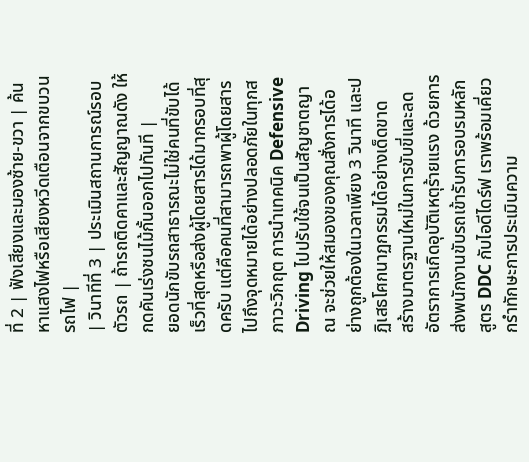ที่ 2 | ฟังเสียงและมองซ้าย-ขวา | ค้นหาแสงไฟหรือเสียงหวีดเตือนจากขบวนรถไฟ |
| วินาทีที่ 3 | ประเมินสถานการณ์รอบตัวรถ | ถ้ารถติดคาและสัญญาณดัง ให้กดคันเร่งชนไม้กั้นออกไปทันที |
ยอดนักขับรถสาธารณะไม่ใช่คนที่ขับได้เร็วที่สุดหรือส่งผู้โดยสารได้มากรอบที่สุดครับ แต่คือคนที่สามารถพาผู้โดยสารไปถึงจุดหมายได้อย่างปลอดภัยในทุกสภาวะวิกฤต การนำเทคนิค Defensive Driving ไปปรับใช้จนเป็นสัญชาตญาณ จะช่วยให้สมองของคุณสั่งการได้อย่างถูกต้องในเวลาเพียง 3 วินาที และปฏิเสธโศกนาฏกรรมได้อย่างเด็ดขาด
สร้างมาตรฐานใหม่ในการขับขี่และลดอัตราการเกิดอุบัติเหตุร้ายแรง ด้วยการส่งพนักงานขับรถเข้ารับการอบรมหลักสูตร DDC กับไอดีไดร์ฟ เราพร้อมเคี่ยวกรำทักษะการประเมินความ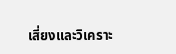เสี่ยงและวิเคราะ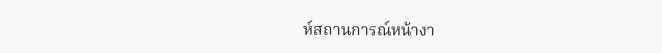ห์สถานการณ์หน้างา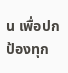น เพื่อปกป้องทุก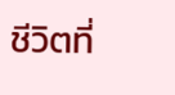ชีวิตที่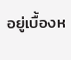อยู่เบื้องห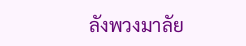ลังพวงมาลัย